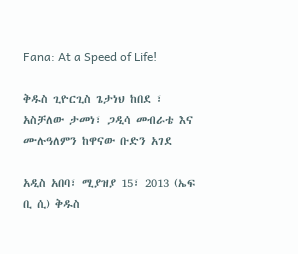Fana: At a Speed of Life!

ቅዱስ ጊዮርጊስ ጌታነህ ከበደ ፣ አስቻለው ታመነ፣ ጋዲሳ መብራቴ እና ሙሉዓለምን ከዋናው ቡድን አገደ

አዲስ አበባ፣ ሚያዝያ 15፣ 2013 (ኤፍ ቢ ሲ) ቅዱስ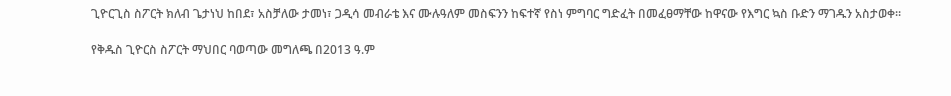ጊዮርጊስ ስፖርት ክለብ ጌታነህ ከበደ፣ አስቻለው ታመነ፣ ጋዲሳ መብራቴ እና ሙሉዓለም መስፍንን ከፍተኛ የስነ ምግባር ግድፈት በመፈፀማቸው ከዋናው የእግር ኳስ ቡድን ማገዱን አስታወቀ።

የቅዱስ ጊዮርስ ስፖርት ማህበር ባወጣው መግለጫ በ2013 ዓ.ም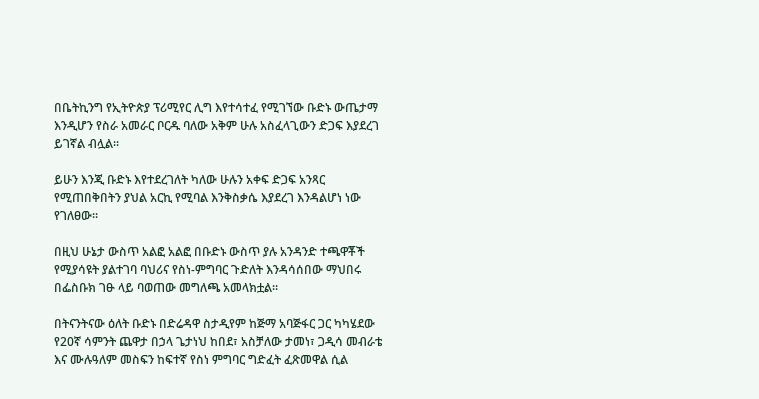በቤትኪንግ የኢትዮጵያ ፕሪሚየር ሊግ እየተሳተፈ የሚገኘው ቡድኑ ውጤታማ እንዲሆን የስራ አመራር ቦርዱ ባለው አቅም ሁሉ አስፈላጊውን ድጋፍ እያደረገ ይገኛል ብሏል፡፡

ይሁን እንጂ ቡድኑ እየተደረገለት ካለው ሁሉን አቀፍ ድጋፍ አንጻር የሚጠበቅበትን ያህል አርኪ የሚባል እንቅስቃሴ እያደረገ እንዳልሆነ ነው የገለፀው።

በዚህ ሁኔታ ውስጥ አልፎ አልፎ በቡድኑ ውስጥ ያሉ አንዳንድ ተጫዋቾች የሚያሳዩት ያልተገባ ባህሪና የስነ-ምግባር ጉድለት እንዳሳሰበው ማህበሩ በፌስቡክ ገፁ ላይ ባወጠው መግለጫ አመላክቷል።

በትናንትናው ዕለት ቡድኑ በድሬዳዋ ስታዲየም ከጅማ አባጅፋር ጋር ካካሄደው የ20ኛ ሳምንት ጨዋታ በኃላ ጌታነህ ከበደ፣ አስቻለው ታመነ፣ ጋዲሳ መብራቴ እና ሙሉዓለም መስፍን ከፍተኛ የስነ ምግባር ግድፈት ፈጽመዋል ሲል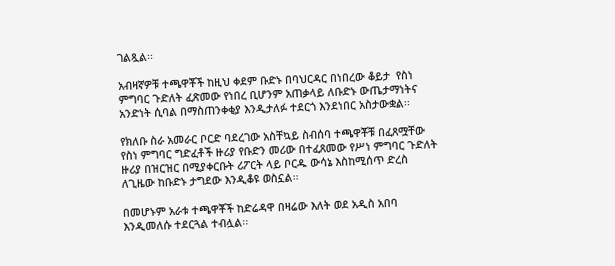ገልጿል፡፡

አብዛኛዎቹ ተጫዋቾች ከዚህ ቀደም ቡድኑ በባህርዳር በነበረው ቆይታ  የስነ ምግባር ጉድለት ፈጽመው የነበረ ቢሆንም አጠቃላይ ለቡድኑ ውጤታማነትና አንድነት ሲባል በማስጠንቀቂያ እንዲታለፉ ተደርጎ እንደነበር አስታውቋል፡፡

የክለቡ ስራ አመራር ቦርድ ባደረገው አስቸኳይ ስብሰባ ተጫዋቾቹ በፈጸሟቸው የስነ ምግባር ግድፈቶች ዙሪያ የቡድን መሪው በተፈጸመው የሥነ ምግባር ጉድለት ዙሪያ በዝርዝር በሚያቀርቡት ሪፖርት ላይ ቦርዱ ውሳኔ እስከሚሰጥ ድረስ ለጊዜው ከቡድኑ ታግደው እንዲቆዩ ወስኗል፡፡

በመሆኑም አራቱ ተጫዋቾች ከድሬዳዋ በዛሬው እለት ወደ አዲስ አበባ እንዲመለሱ ተደርጓል ተብሏል፡፡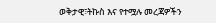ወቅታዊ፣ትኩስ እና የተሟሉ መረጃዎችን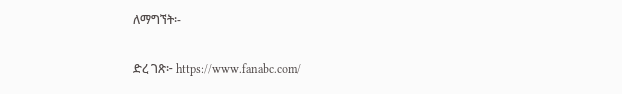ለማግኘት፡-

ድረ ገጽ፦ https://www.fanabc.com/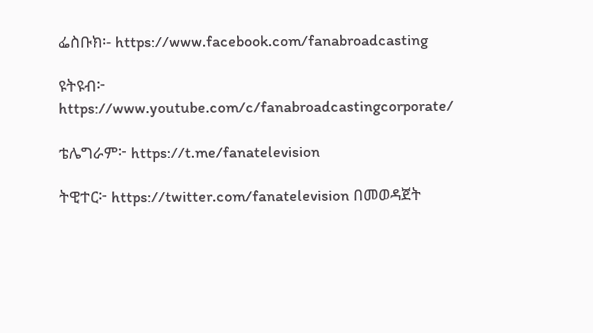ፌስቡክ፡- https://www.facebook.com/fanabroadcasting

ዩትዩብ፦ https://www.youtube.com/c/fanabroadcastingcorporate/

ቴሌግራም፦ https://t.me/fanatelevision

ትዊተር፦ https://twitter.com/fanatelevision በመወዳጀት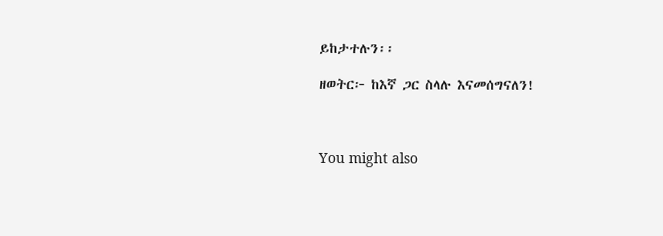ይከታተሉን፡፡

ዘወትር፦ ከእኛ ጋር ስላሉ እናመሰግናለን!



You might also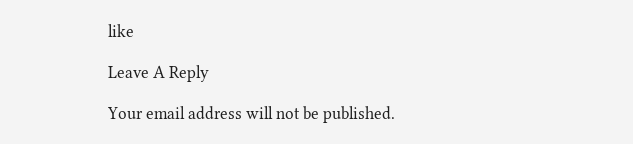like

Leave A Reply

Your email address will not be published.